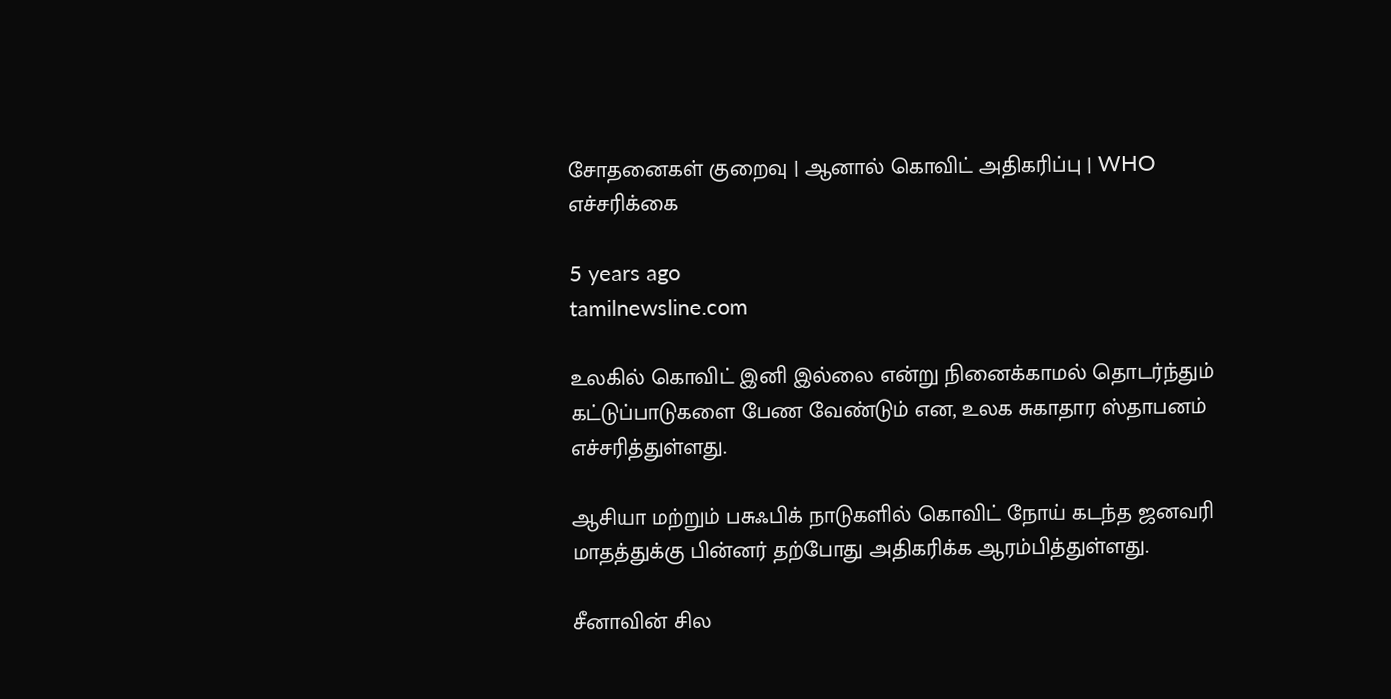சோதனைகள் குறைவு | ஆனால் கொவிட் அதிகரிப்பு | WHO எச்சரிக்கை

5 years ago
tamilnewsline.com

உலகில் கொவிட் இனி இல்லை என்று நினைக்காமல் தொடர்ந்தும் கட்டுப்பாடுகளை பேண வேண்டும் என, உலக சுகாதார ஸ்தாபனம் எச்சரித்துள்ளது.

ஆசியா மற்றும் பசுஃபிக் நாடுகளில் கொவிட் நோய் கடந்த ஜனவரி மாதத்துக்கு பின்னர் தற்போது அதிகரிக்க ஆரம்பித்துள்ளது.

சீனாவின் சில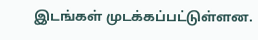இடங்கள் முடக்கப்பட்டுள்ளன.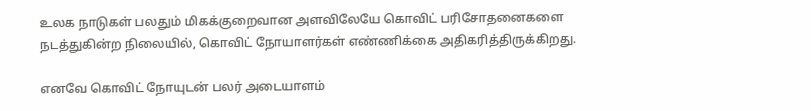உலக நாடுகள் பலதும் மிகக்குறைவான அளவிலேயே கொவிட் பரிசோதனைகளை நடத்துகின்ற நிலையில், கொவிட் நோயாளர்கள் எண்ணிக்கை அதிகரித்திருக்கிறது.

எனவே கொவிட் நோயுடன் பலர் அடையாளம்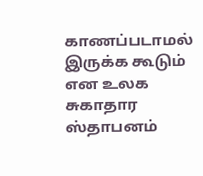காணப்படாமல் இருக்க கூடும் என உலக சுகாதார ஸ்தாபனம்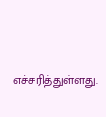எச்சரித்துள்ளது.